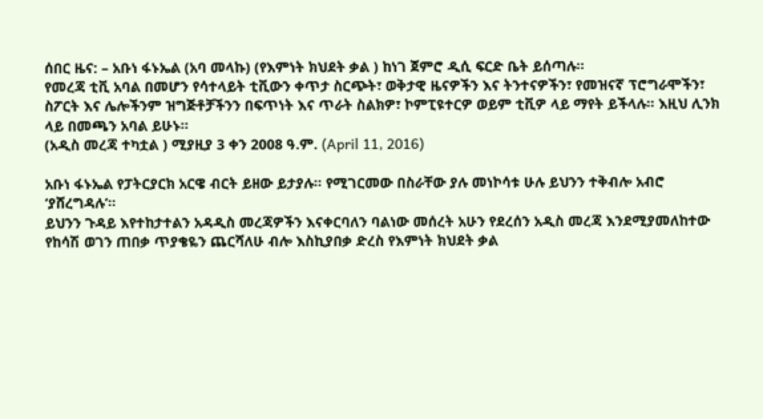ሰበር ዜና: – አቡነ ፋኑኤል (አባ መላኩ) (የእምነት ክህደት ቃል ) ከነገ ጀምሮ ዲሲ ፍርድ ቤት ይሰጣሉ።
የመረጃ ቲቪ አባል በመሆን የሳተላይት ቲቪውን ቀጥታ ስርጭት፣ ወቅታዊ ዜናዎችን እና ትንተናዎችን፣ የመዝናኛ ፕሮግራሞችን፣ ስፖርት እና ሌሎችንም ዝግጅቶቻችንን በፍጥነት እና ጥራት ስልክዎ፣ ኮምፒዩተርዎ ወይም ቲቪዎ ላይ ማየት ይችላሉ። እዚህ ሊንክ ላይ በመጫን አባል ይሁኑ።
(አዲስ መረጃ ተካቷል ) ሚያዚያ 3 ቀን 2008 ዓ.ም. (April 11, 2016)

አቡነ ፋኑኤል የፓትርያርክ አርዌ ብርት ይዘው ይታያሉ። የሚገርመው በስራቸው ያሉ መነኮሳቱ ሁሉ ይህንን ተቅብሎ አብሮ ‘ያሸረግዳሉ’።
ይህንን ጉዳይ እየተከታተልን አዳዲስ መረጃዎችን እናቀርባለን ባልነው መሰረት አሁን የደረሰን አዲስ መረጃ እንደሚያመለከተው የከሳሽ ወገን ጠበቃ ጥያቄዬን ጨርሻለሁ ብሎ እስኪያበቃ ድረስ የእምነት ክህደት ቃል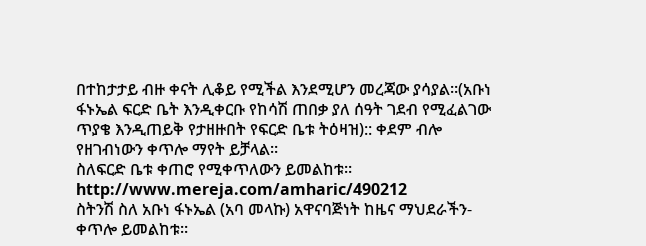በተከታታይ ብዙ ቀናት ሊቆይ የሚችል እንደሚሆን መረጃው ያሳያል።(አቡነ ፋኑኤል ፍርድ ቤት እንዲቀርቡ የከሳሽ ጠበቃ ያለ ሰዓት ገደብ የሚፈልገው ጥያቄ እንዲጠይቅ የታዘዙበት የፍርድ ቤቱ ትዕዛዝ):: ቀደም ብሎ የዘገብነውን ቀጥሎ ማየት ይቻላል።
ስለፍርድ ቤቱ ቀጠሮ የሚቀጥለውን ይመልከቱ። http://www.mereja.com/amharic/490212
ስትንሽ ስለ አቡነ ፋኑኤል (አባ መላኩ) አዋናባጅነት ከዜና ማህደራችን- ቀጥሎ ይመልከቱ።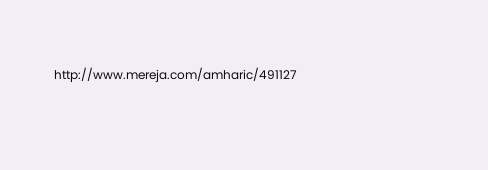http://www.mereja.com/amharic/491127